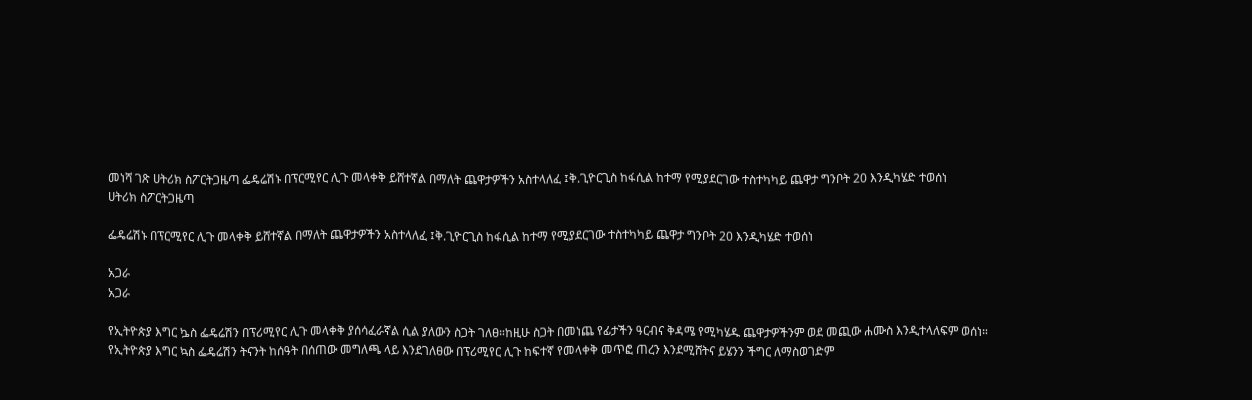መነሻ ገጽ ሀትሪክ ስፖርትጋዜጣ ፌዴሬሽኑ በፕርሚየር ሊጉ መላቀቅ ይሸተኛል በማለት ጨዋታዎችን አስተላለፈ ፤ቅ.ጊዮርጊስ ከፋሲል ከተማ የሚያደርገው ተስተካካይ ጨዋታ ግንቦት 20 እንዲካሄድ ተወሰነ
ሀትሪክ ስፖርትጋዜጣ

ፌዴሬሽኑ በፕርሚየር ሊጉ መላቀቅ ይሸተኛል በማለት ጨዋታዎችን አስተላለፈ ፤ቅ.ጊዮርጊስ ከፋሲል ከተማ የሚያደርገው ተስተካካይ ጨዋታ ግንቦት 20 እንዲካሄድ ተወሰነ

አጋራ
አጋራ

የኢትዮጵያ እግር ኴስ ፌዴሬሽን በፕሪሚየር ሊጉ መላቀቅ ያሰሳፈራኛል ሲል ያለውን ስጋት ገለፀ።ከዚሁ ስጋት በመነጨ የፊታችን ዓርብና ቅዳሜ የሚካሄዱ ጨዋታዎችንም ወደ መጪው ሐሙስ እንዲተላለፍም ወሰነ።
የኢትዮጵያ እግር ኳስ ፌዴሬሽን ትናንት ከሰዓት በሰጠው መግለጫ ላይ እንደገለፀው በፕሪሚየር ሊጉ ከፍተኛ የመላቀቅ መጥፎ ጠረን እንደሚሸትና ይሄንን ችግር ለማስወገድም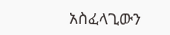አስፈላጊውን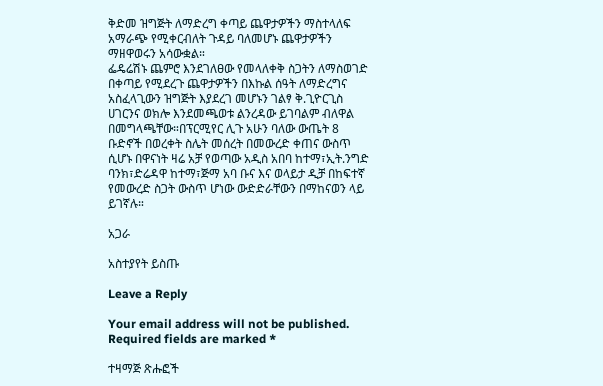ቅድመ ዝግጅት ለማድረግ ቀጣይ ጨዋታዎችን ማስተላለፍ አማራጭ የሚቀርብለት ጉዳይ ባለመሆኑ ጨዋታዎችን ማዘዋወሩን አሳውቋል።
ፌዴሬሽኑ ጨምሮ እንደገለፀው የመላለቀቅ ስጋትን ለማስወገድ በቀጣይ የሚደረጉ ጨዋታዎችን በእኩል ሰዓት ለማድረግና አስፈላጊውን ዝግጅት እያደረገ መሆኑን ገልፃ ቅ.ጊዮርጊስ ሀገርንና ወክሎ እንደመጫወቱ ልንረዳው ይገባልም ብለዋል በመግላጫቸው።በፕርሚየር ሊጉ አሁን ባለው ውጤት 8 ቡድኖች በወረቀት ስሌት መሰረት በመውረድ ቀጠና ውስጥ ሲሆኑ በዋናነት ዛሬ አቻ የወጣው አዲስ አበባ ከተማ፣ኢት.ንግድ ባንክ፣ድሬዳዋ ከተማ፣ጅማ አባ ቡና እና ወላይታ ዲቻ በከፍተኛ የመውረድ ስጋት ውስጥ ሆነው ውድድራቸውን በማከናወን ላይ ይገኛሉ።

አጋራ

አስተያየት ይስጡ

Leave a Reply

Your email address will not be published. Required fields are marked *

ተዛማጅ ጽሑፎች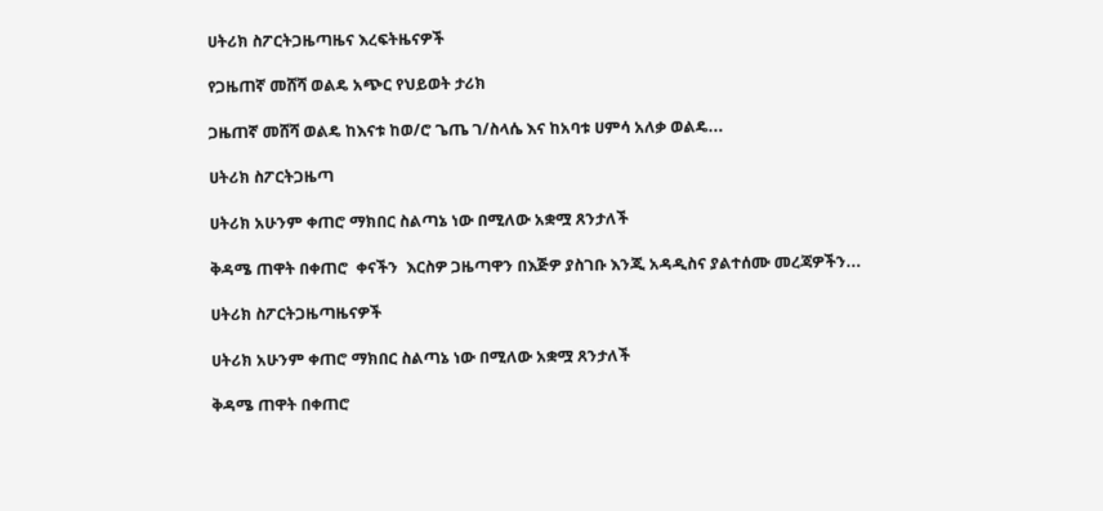ሀትሪክ ስፖርትጋዜጣዜና እረፍትዜናዎች

የጋዜጠኛ መሸሻ ወልዴ አጭር የህይወት ታሪክ

ጋዜጠኛ መሸሻ ወልዴ ከእናቱ ከወ/ሮ ጌጤ ገ/ስላሴ እና ከአባቱ ሀምሳ አለቃ ወልዴ...

ሀትሪክ ስፖርትጋዜጣ

ሀትሪክ አሁንም ቀጠሮ ማክበር ስልጣኔ ነው በሚለው አቋሟ ጸንታለች

ቅዳሜ ጠዋት በቀጠሮ  ቀናችን  እርስዎ ጋዜጣዋን በእጅዎ ያስገቡ እንጂ አዳዲስና ያልተሰሙ መረጃዎችን...

ሀትሪክ ስፖርትጋዜጣዜናዎች

ሀትሪክ አሁንም ቀጠሮ ማክበር ስልጣኔ ነው በሚለው አቋሟ ጸንታለች

ቅዳሜ ጠዋት በቀጠሮ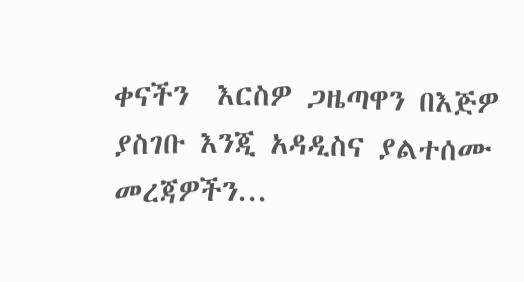ቀናችን  እርስዎ ጋዜጣዋን በእጅዎ ያስገቡ እንጂ አዳዲስና ያልተሰሙ መረጃዎችን...